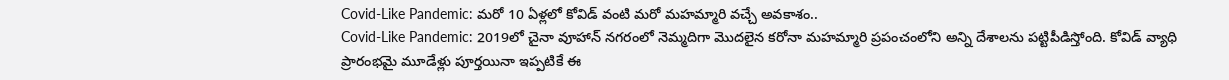Covid-Like Pandemic: మరో 10 ఏళ్లలో కోవిడ్ వంటి మరో మహమ్మారి వచ్చే అవకాశం..
Covid-Like Pandemic: 2019లో చైనా వూహాన్ నగరంలో నెమ్మదిగా మొదలైన కరోనా మహమ్మారి ప్రపంచంలోని అన్ని దేశాలను పట్టిపీడిస్తోంది. కోవిడ్ వ్యాధి ప్రారంభమై మూడేళ్లు పూర్తయినా ఇప్పటికే ఈ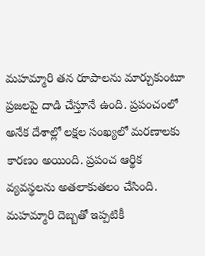మహమ్మారి తన రూపాలను మార్చుకుంటూ ప్రజలపై దాడి చేస్తూనే ఉంది. ప్రపంచంలో అనేక దేశాల్లో లక్షల సంఖ్యలో మరణాలకు కారణం అయింది. ప్రపంచ ఆర్థిక వ్యవస్థలను అతలాకుతలం చేసింది. మహమ్మారి దెబ్బతో ఇప్పటికీ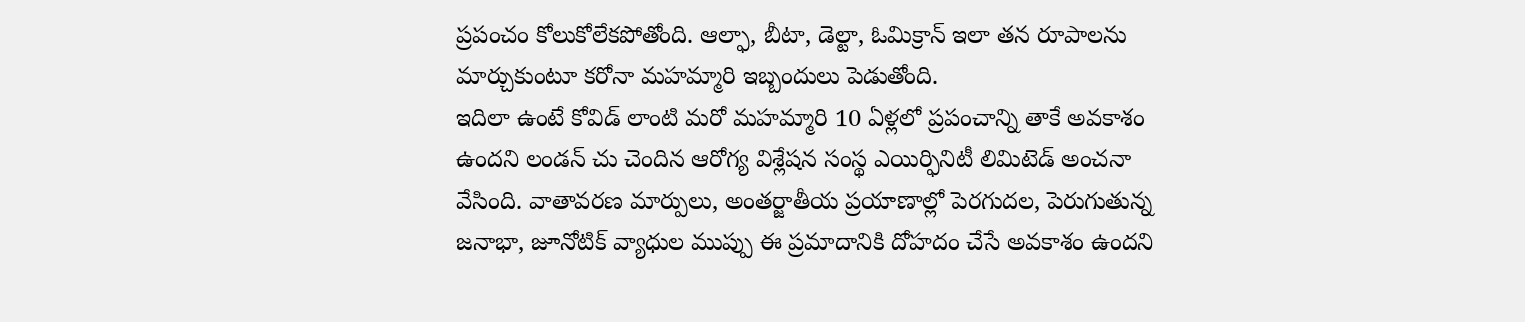ప్రపంచం కోలుకోలేకపోతోంది. ఆల్ఫా, బీటా, డెల్టా, ఓమిక్రాన్ ఇలా తన రూపాలను మార్చుకుంటూ కరోనా మహమ్మారి ఇబ్బందులు పెడుతోంది.
ఇదిలా ఉంటే కోవిడ్ లాంటి మరో మహమ్మారి 10 ఏళ్లలో ప్రపంచాన్ని తాకే అవకాశం ఉందని లండన్ చు చెందిన ఆరోగ్య విశ్లేషన సంస్థ ఎయిర్ఫినిటీ లిమిటెడ్ అంచనా వేసింది. వాతావరణ మార్పులు, అంతర్జాతీయ ప్రయాణాల్లో పెరగుదల, పెరుగుతున్న జనాభా, జూనోటిక్ వ్యాధుల ముప్పు ఈ ప్రమాదానికి దోహదం చేసే అవకాశం ఉందని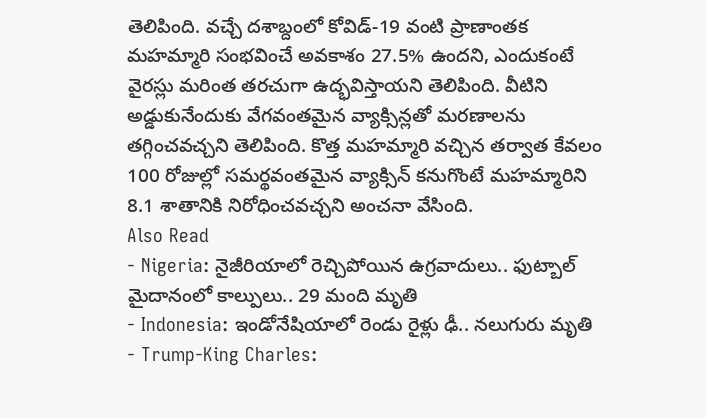తెలిపింది. వచ్చే దశాబ్దంలో కోవిడ్-19 వంటి ప్రాణాంతక మహమ్మారి సంభవించే అవకాశం 27.5% ఉందని, ఎందుకంటే వైరస్లు మరింత తరచుగా ఉద్భవిస్తాయని తెలిపింది. వీటిని అడ్డుకునేందుకు వేగవంతమైన వ్యాక్సిన్లతో మరణాలను తగ్గించవచ్చని తెలిపింది. కొత్త మహమ్మారి వచ్చిన తర్వాత కేవలం 100 రోజుల్లో సమర్థవంతమైన వ్యాక్సిన్ కనుగొంటే మహమ్మారిని 8.1 శాతానికి నిరోధించవచ్చని అంచనా వేసింది.
Also Read
- Nigeria: నైజీరియాలో రెచ్చిపోయిన ఉగ్రవాదులు.. ఫుట్బాల్ మైదానంలో కాల్పులు.. 29 మంది మృతి
- Indonesia: ఇండోనేషియాలో రెండు రైళ్లు ఢీ.. నలుగురు మృతి
- Trump-King Charles: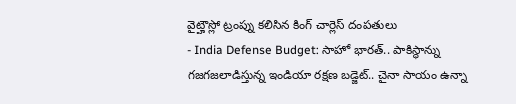వైట్హౌస్లో ట్రంప్ను కలిసిన కింగ్ చార్లెస్ దంపతులు
- India Defense Budget: సాహో భారత్.. పాకిస్థాన్ను గజగజలాడిస్తున్న ఇండియా రక్షణ బడ్జెట్.. చైనా సాయం ఉన్నా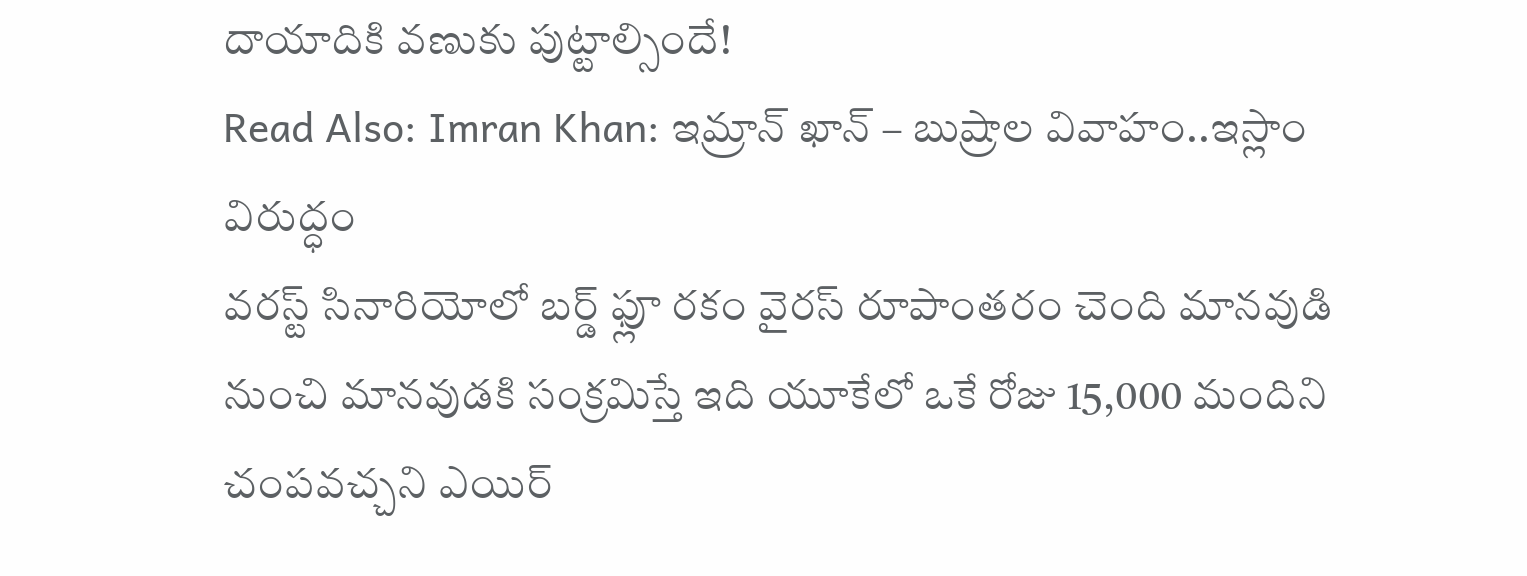దాయాదికి వణుకు పుట్టాల్సిందే!
Read Also: Imran Khan: ఇమ్రాన్ ఖాన్ – బుష్రాల వివాహం..ఇస్లాం విరుద్ధం
వరస్ట్ సినారియోలో బర్డ్ ఫ్లూ రకం వైరస్ రూపాంతరం చెంది మానవుడి నుంచి మానవుడకి సంక్రమిస్తే ఇది యూకేలో ఒకే రోజు 15,000 మందిని చంపవచ్చని ఎయిర్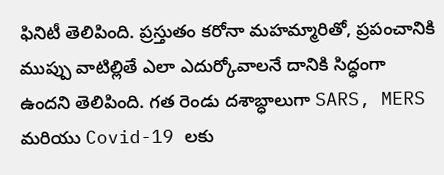ఫినిటీ తెలిపింది. ప్రస్తుతం కరోనా మహమ్మారితో, ప్రపంచానికి ముప్పు వాటిల్లితే ఎలా ఎదుర్కోవాలనే దానికి సిద్ధంగా ఉందని తెలిపింది. గత రెండు దశాబ్ధాలుగా SARS, MERS మరియు Covid-19 లకు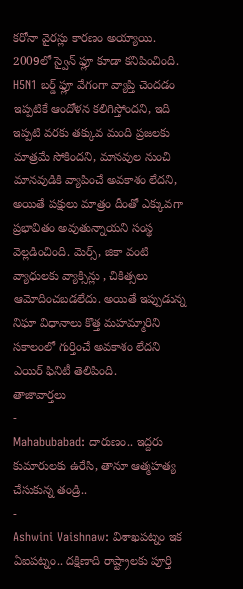కరోనా వైరస్లు కారణం అయ్యాయి. 2009లో స్వైన్ ఫ్లూ కూడా కనిపించింది.
H5N1 బర్డ్ ఫ్లూ వేగంగా వ్యాప్తి చెందడం ఇప్పటికే ఆందోళన కలిగిస్తోందని, ఇది ఇప్పటి వరకు తక్కువ మంది ప్రజలకు మాత్రమే సోకిందని, మానవుల నుంచి మానవుడికి వ్యాపించే అవకాశం లేదని, అయితే పక్షులు మాత్రం దీంతో ఎక్కువగా ప్రభావితం అవుతున్నాయని సంస్థ వెల్లడించింది. మెర్స్, జికా వంటి వ్యాధులకు వ్యాక్సిన్లు , చికిత్సలు ఆమోదించబడలేదు. అయితే ఇప్పుడున్న నిఘా విధానాలు కొత్త మహమ్మారిని సకాలంలో గుర్తించే అవకాశం లేదని ఎయిర్ ఫినిటీ తెలిపింది.
తాజావార్తలు
-
Mahabubabad: దారుణం.. ఇద్దరు కుమారులకు ఉరేసి, తానూ ఆత్మహత్య చేసుకున్న తండ్రి..
-
Ashwini Vaishnaw: విశాఖపట్నం ఇక ఏఐపట్నం.. దక్షిణాది రాష్ట్రాలకు పూర్తి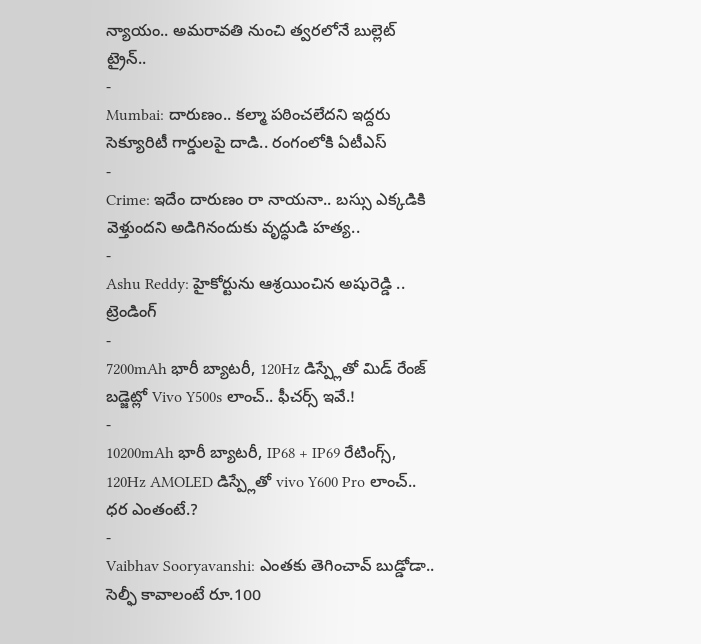న్యాయం.. అమరావతి నుంచి త్వరలోనే బుల్లెట్ ట్రైన్..
-
Mumbai: దారుణం.. కల్మా పఠించలేదని ఇద్దరు సెక్యూరిటీ గార్డులపై దాడి.. రంగంలోకి ఏటీఎస్
-
Crime: ఇదేం దారుణం రా నాయనా.. బస్సు ఎక్కడికి వెళ్తుందని అడిగినందుకు వృద్ధుడి హత్య..
-
Ashu Reddy: హైకోర్టును ఆశ్రయించిన అషురెడ్డి ..
ట్రెండింగ్
-
7200mAh భారీ బ్యాటరీ, 120Hz డిస్ప్లేతో మిడ్ రేంజ్ బడ్జెట్లో Vivo Y500s లాంచ్.. ఫీచర్స్ ఇవే.!
-
10200mAh భారీ బ్యాటరీ, IP68 + IP69 రేటింగ్స్, 120Hz AMOLED డిస్ప్లేతో vivo Y600 Pro లాంచ్.. ధర ఎంతంటే.?
-
Vaibhav Sooryavanshi: ఎంతకు తెగించావ్ బుడ్డోడా.. సెల్ఫీ కావాలంటే రూ.100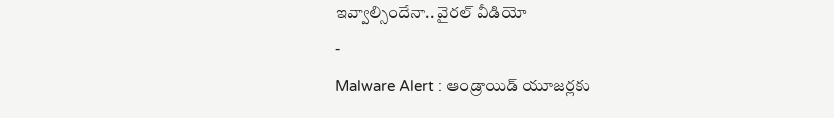ఇవ్వాల్సిందేనా.. వైరల్ వీడియో
-
Malware Alert : ఆండ్రాయిడ్ యూజర్లకు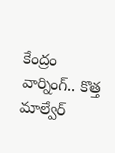కేంద్రం వార్నింగ్.. కొత్త మాల్వేర్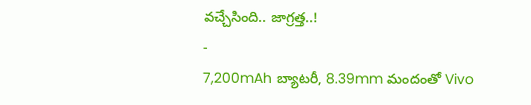వచ్చేసింది.. జాగ్రత్త..!
-
7,200mAh బ్యాటరీ, 8.39mm మందంతో Vivo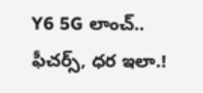Y6 5G లాంచ్.. ఫీచర్స్, ధర ఇలా.!